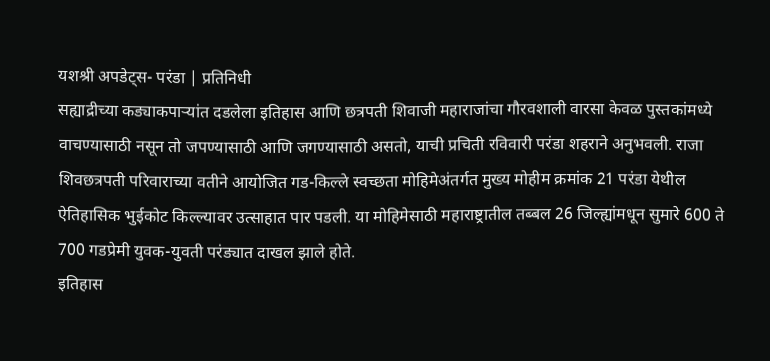यशश्री अपडेट्स- परंडा | प्रतिनिधी
सह्याद्रीच्या कड्याकपाऱ्यांत दडलेला इतिहास आणि छत्रपती शिवाजी महाराजांचा गौरवशाली वारसा केवळ पुस्तकांमध्ये वाचण्यासाठी नसून तो जपण्यासाठी आणि जगण्यासाठी असतो, याची प्रचिती रविवारी परंडा शहराने अनुभवली. राजा शिवछत्रपती परिवाराच्या वतीने आयोजित गड-किल्ले स्वच्छता मोहिमेअंतर्गत मुख्य मोहीम क्रमांक 21 परंडा येथील ऐतिहासिक भुईकोट किल्ल्यावर उत्साहात पार पडली. या मोहिमेसाठी महाराष्ट्रातील तब्बल 26 जिल्ह्यांमधून सुमारे 600 ते 700 गडप्रेमी युवक-युवती परंड्यात दाखल झाले होते.
इतिहास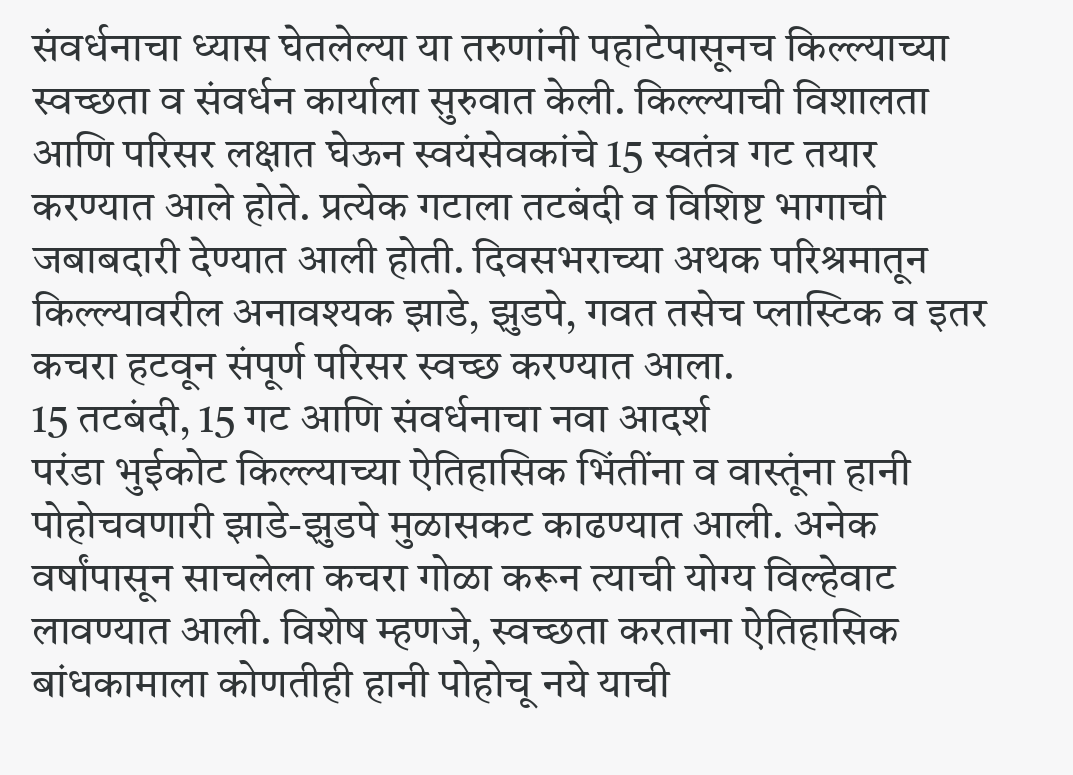संवर्धनाचा ध्यास घेतलेल्या या तरुणांनी पहाटेपासूनच किल्ल्याच्या स्वच्छता व संवर्धन कार्याला सुरुवात केली. किल्ल्याची विशालता आणि परिसर लक्षात घेऊन स्वयंसेवकांचे 15 स्वतंत्र गट तयार करण्यात आले होते. प्रत्येक गटाला तटबंदी व विशिष्ट भागाची जबाबदारी देण्यात आली होती. दिवसभराच्या अथक परिश्रमातून किल्ल्यावरील अनावश्यक झाडे, झुडपे, गवत तसेच प्लास्टिक व इतर कचरा हटवून संपूर्ण परिसर स्वच्छ करण्यात आला.
15 तटबंदी, 15 गट आणि संवर्धनाचा नवा आदर्श
परंडा भुईकोट किल्ल्याच्या ऐतिहासिक भिंतींना व वास्तूंना हानी पोहोचवणारी झाडे-झुडपे मुळासकट काढण्यात आली. अनेक वर्षांपासून साचलेला कचरा गोळा करून त्याची योग्य विल्हेवाट लावण्यात आली. विशेष म्हणजे, स्वच्छता करताना ऐतिहासिक बांधकामाला कोणतीही हानी पोहोचू नये याची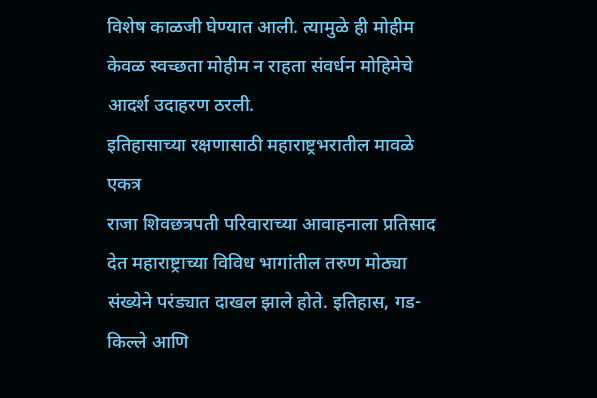विशेष काळजी घेण्यात आली. त्यामुळे ही मोहीम केवळ स्वच्छता मोहीम न राहता संवर्धन मोहिमेचे आदर्श उदाहरण ठरली.
इतिहासाच्या रक्षणासाठी महाराष्ट्रभरातील मावळे एकत्र
राजा शिवछत्रपती परिवाराच्या आवाहनाला प्रतिसाद देत महाराष्ट्राच्या विविध भागांतील तरुण मोठ्या संख्येने परंड्यात दाखल झाले होते. इतिहास, गड-किल्ले आणि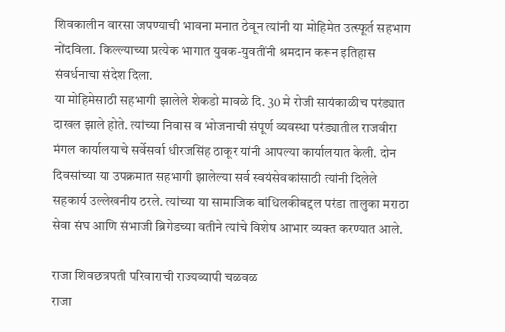शिवकालीन वारसा जपण्याची भावना मनात ठेवून त्यांनी या मोहिमेत उत्स्फूर्त सहभाग नोंदविला. किल्ल्याच्या प्रत्येक भागात युवक-युवतींनी श्रमदान करून इतिहास संवर्धनाचा संदेश दिला.
या मोहिमेसाठी सहभागी झालेले शेकडो मावळे दि. 30 मे रोजी सायंकाळीच परंड्यात दाखल झाले होते. त्यांच्या निवास व भोजनाची संपूर्ण व्यवस्था परंड्यातील राजवीरा मंगल कार्यालयाचे सर्वेसर्वा धीरजसिंह ठाकूर यांनी आपल्या कार्यालयात केली. दोन दिवसांच्या या उपक्रमात सहभागी झालेल्या सर्व स्वयंसेवकांसाठी त्यांनी दिलेले सहकार्य उल्लेखनीय ठरले. त्यांच्या या सामाजिक बांधिलकीबद्दल परंडा तालुका मराठा सेवा संघ आणि संभाजी ब्रिगेडच्या वतीने त्यांचे विशेष आभार व्यक्त करण्यात आले.

राजा शिवछत्रपती परिवाराची राज्यव्यापी चळवळ
राजा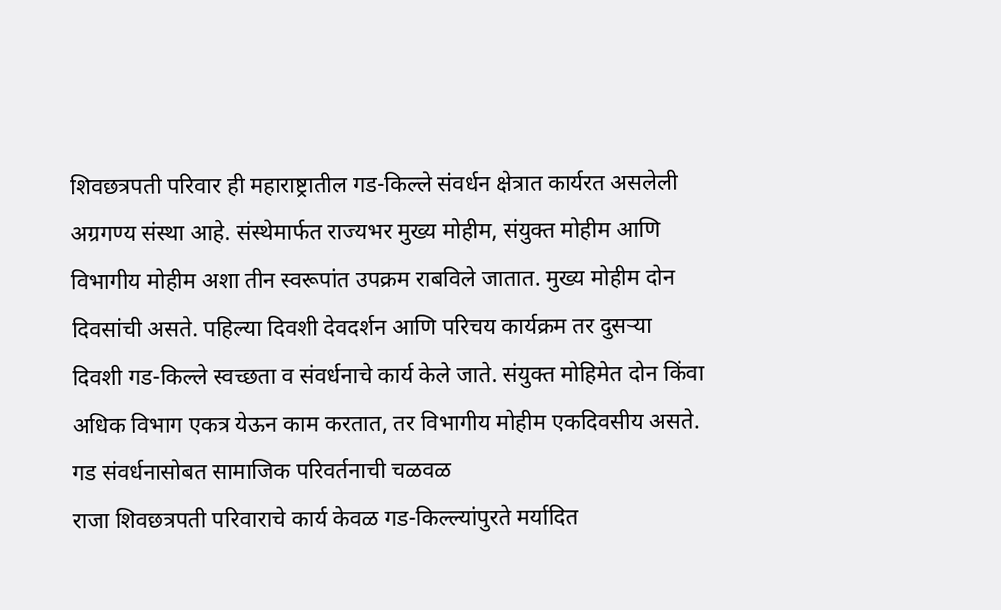शिवछत्रपती परिवार ही महाराष्ट्रातील गड-किल्ले संवर्धन क्षेत्रात कार्यरत असलेली अग्रगण्य संस्था आहे. संस्थेमार्फत राज्यभर मुख्य मोहीम, संयुक्त मोहीम आणि विभागीय मोहीम अशा तीन स्वरूपांत उपक्रम राबविले जातात. मुख्य मोहीम दोन दिवसांची असते. पहिल्या दिवशी देवदर्शन आणि परिचय कार्यक्रम तर दुसऱ्या दिवशी गड-किल्ले स्वच्छता व संवर्धनाचे कार्य केले जाते. संयुक्त मोहिमेत दोन किंवा अधिक विभाग एकत्र येऊन काम करतात, तर विभागीय मोहीम एकदिवसीय असते.
गड संवर्धनासोबत सामाजिक परिवर्तनाची चळवळ
राजा शिवछत्रपती परिवाराचे कार्य केवळ गड-किल्ल्यांपुरते मर्यादित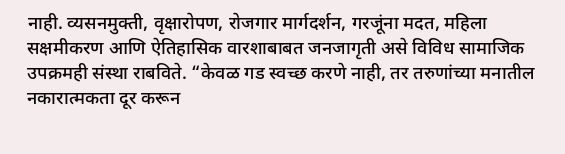नाही. व्यसनमुक्ती, वृक्षारोपण, रोजगार मार्गदर्शन, गरजूंना मदत, महिला सक्षमीकरण आणि ऐतिहासिक वारशाबाबत जनजागृती असे विविध सामाजिक उपक्रमही संस्था राबविते. “केवळ गड स्वच्छ करणे नाही, तर तरुणांच्या मनातील नकारात्मकता दूर करून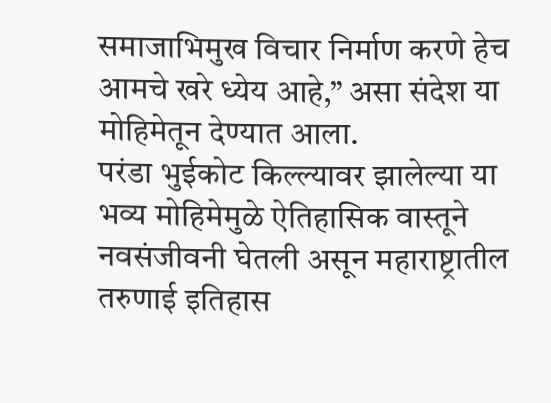समाजाभिमुख विचार निर्माण करणे हेच आमचे खरे ध्येय आहे,” असा संदेश या मोहिमेतून देण्यात आला.
परंडा भुईकोट किल्ल्यावर झालेल्या या भव्य मोहिमेमुळे ऐतिहासिक वास्तूने नवसंजीवनी घेतली असून महाराष्ट्रातील तरुणाई इतिहास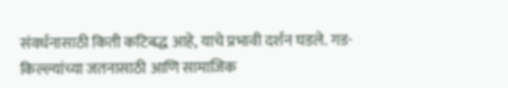संवर्धनासाठी किती कटिबद्ध आहे, याचे प्रभावी दर्शन घडले. गड-किल्ल्यांच्या जतनासाठी आणि सामाजिक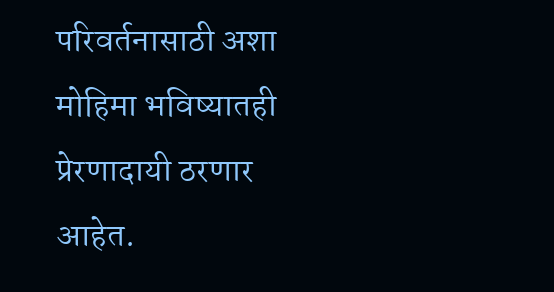परिवर्तनासाठी अशा मोहिमा भविष्यातही प्रेरणादायी ठरणार आहेत.